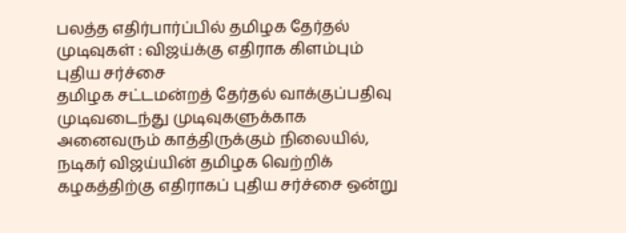பலத்த எதிர்பார்ப்பில் தமிழக தேர்தல் முடிவுகள் : விஜய்க்கு எதிராக கிளம்பும் புதிய சர்ச்சை
தமிழக சட்டமன்றத் தேர்தல் வாக்குப்பதிவு முடிவடைந்து முடிவுகளுக்காக அனைவரும் காத்திருக்கும் நிலையில், நடிகர் விஜய்யின் தமிழக வெற்றிக் கழகத்திற்கு எதிராகப் புதிய சர்ச்சை ஒன்று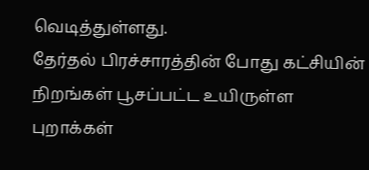வெடித்துள்ளது.
தேர்தல் பிரச்சாரத்தின் போது கட்சியின் நிறங்கள் பூசப்பட்ட உயிருள்ள புறாக்கள்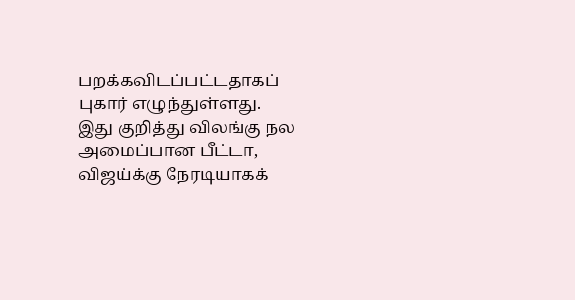பறக்கவிடப்பட்டதாகப் புகார் எழுந்துள்ளது.
இது குறித்து விலங்கு நல அமைப்பான பீட்டா, விஜய்க்கு நேரடியாகக்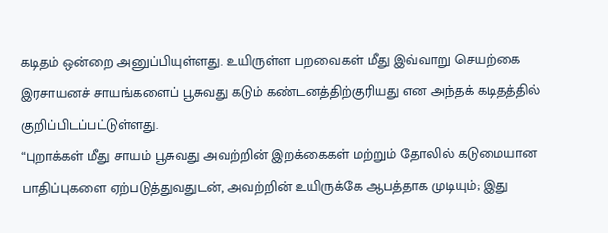கடிதம் ஒன்றை அனுப்பியுள்ளது. உயிருள்ள பறவைகள் மீது இவ்வாறு செயற்கை இரசாயனச் சாயங்களைப் பூசுவது கடும் கண்டனத்திற்குரியது என அந்தக் கடிதத்தில் குறிப்பிடப்பட்டுள்ளது.
“புறாக்கள் மீது சாயம் பூசுவது அவற்றின் இறக்கைகள் மற்றும் தோலில் கடுமையான பாதிப்புகளை ஏற்படுத்துவதுடன், அவற்றின் உயிருக்கே ஆபத்தாக முடியும்; இது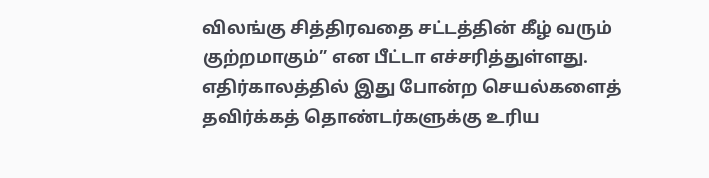விலங்கு சித்திரவதை சட்டத்தின் கீழ் வரும் குற்றமாகும்” என பீட்டா எச்சரித்துள்ளது.
எதிர்காலத்தில் இது போன்ற செயல்களைத் தவிர்க்கத் தொண்டர்களுக்கு உரிய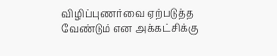விழிப்புணர்வை ஏற்படுத்த வேண்டும் என அக்கட்சிக்கு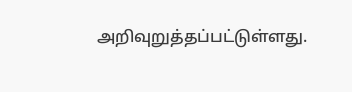அறிவுறுத்தப்பட்டுள்ளது.